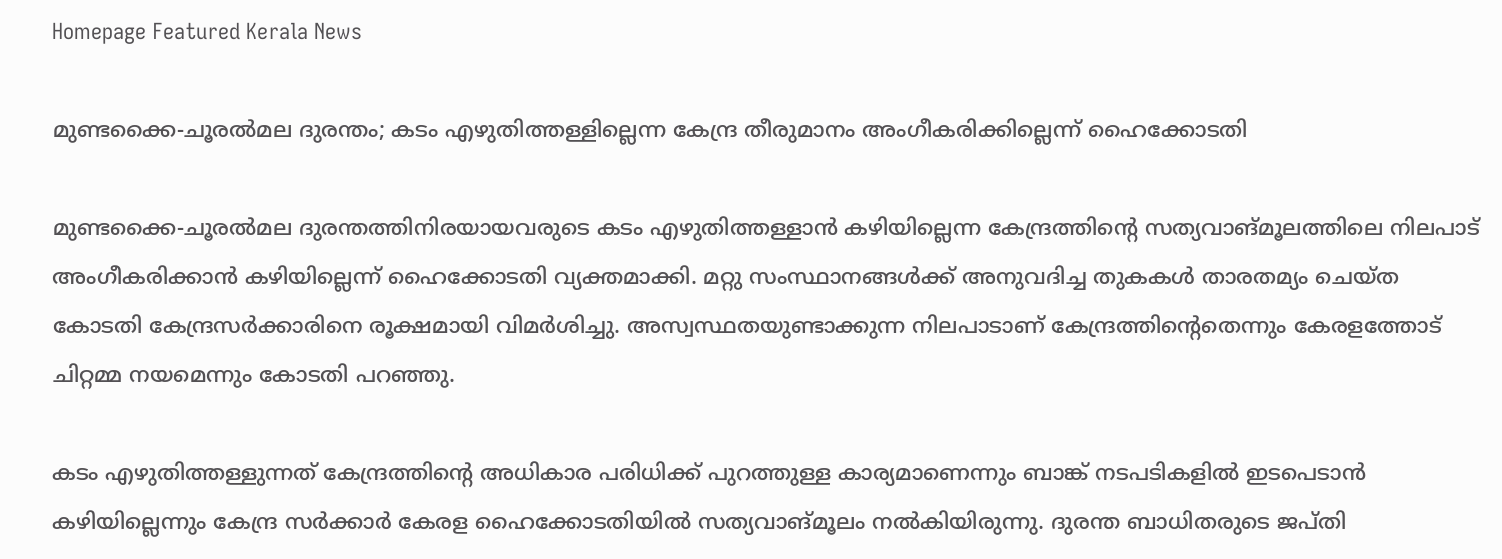Homepage Featured Kerala News

മുണ്ടക്കൈ-ചൂരൽമല ദുരന്തം; കടം എഴുതിത്തള്ളില്ലെന്ന കേന്ദ്ര തീരുമാനം അംഗീകരിക്കില്ലെന്ന് ഹൈക്കോടതി

മുണ്ടക്കൈ-ചൂരൽമല ദുരന്തത്തിനിരയായവരുടെ കടം എഴുതിത്തള്ളാൻ കഴിയില്ലെന്ന കേന്ദ്രത്തിന്റെ സത്യവാങ്മൂലത്തിലെ നിലപാട് അംഗീകരിക്കാൻ കഴിയില്ലെന്ന് ഹൈക്കോടതി വ്യക്തമാക്കി. മറ്റു സംസ്ഥാനങ്ങൾക്ക് അനുവദിച്ച തുകകൾ താരതമ്യം ചെയ്ത കോടതി കേന്ദ്രസർക്കാരിനെ രൂക്ഷമായി വിമർശിച്ചു. അസ്വസ്ഥതയുണ്ടാക്കുന്ന നിലപാടാണ് കേന്ദ്രത്തിന്റെതെന്നും കേരളത്തോട് ചിറ്റമ്മ നയമെന്നും കോടതി പറഞ്ഞു.

കടം എഴുതിത്തള്ളുന്നത് കേന്ദ്രത്തിന്റെ അധികാര പരിധിക്ക് പുറത്തുള്ള കാര്യമാണെന്നും ബാങ്ക് നടപടികളിൽ ഇടപെടാൻ കഴിയില്ലെന്നും കേന്ദ്ര സർക്കാർ കേരള ഹൈക്കോടതിയിൽ സത്യവാങ്മൂലം നൽകിയിരുന്നു. ദുരന്ത ബാധിതരുടെ ജപ്തി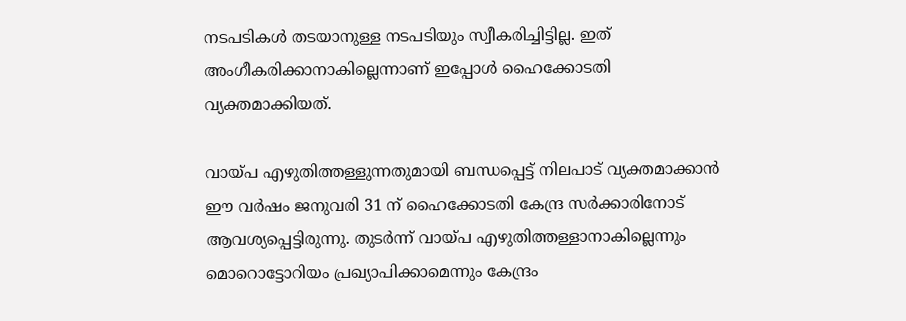നടപടികൾ‍ തടയാനുള്ള നടപടിയും സ്വീകരിച്ചിട്ടില്ല. ഇത് അംഗീകരിക്കാനാകില്ലെന്നാണ് ഇപ്പോൾ ഹൈക്കോടതി വ്യക്തമാക്കിയത്.

വായ്പ എഴുതിത്തള്ളുന്നതുമായി ബന്ധപ്പെട്ട് നിലപാട് വ്യക്തമാക്കാൻ ഈ വർഷം ജനുവരി 31 ന് ഹൈക്കോടതി കേന്ദ്ര സർക്കാരിനോട് ആവശ്യപ്പെട്ടിരുന്നു. തുടർന്ന് വായ്പ എഴുതിത്തള്ളാനാകില്ലെന്നും മൊറൊട്ടോറിയം പ്രഖ്യാപിക്കാമെന്നും കേന്ദ്രം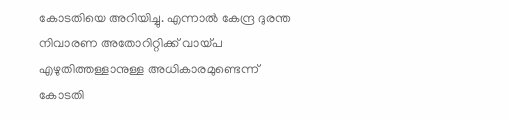കോടതിയെ അറിയിച്ചു. എന്നാൽ കേന്ദ്ര ദുരന്ത നിവാരണ അതോറിറ്റിക്ക് വായ്പ എഴുതിത്തള്ളാനുള്ള അധികാരമുണ്ടെന്ന് കോടതി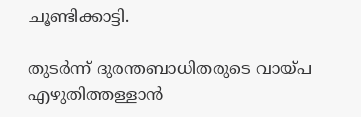ചൂണ്ടിക്കാട്ടി.

തുടർന്ന് ദുരന്തബാധിതരുടെ വായ്പ എഴുതിത്തള്ളാൻ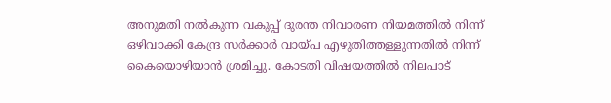അനുമതി നൽകുന്ന വകുപ്പ് ദുരന്ത നിവാരണ നിയമത്തിൽ നിന്ന് ഒഴിവാക്കി കേന്ദ്ര സർക്കാർ വായ്പ എഴുതിത്തള്ളുന്നതിൽ നിന്ന് കൈയൊഴിയാൻ ശ്രമിച്ചു. കോടതി വിഷയത്തിൽ നിലപാട്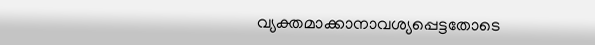വ്യക്തമാക്കാനാവശ്യപ്പെട്ടതോടെ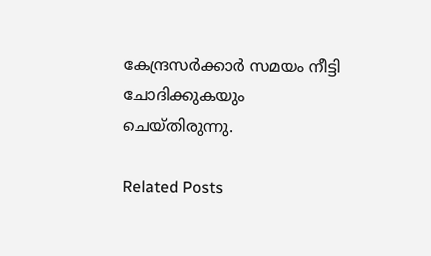കേന്ദ്രസർക്കാർ സമയം നീട്ടി ചോദിക്കുകയും ചെയ്തിരുന്നു.

Related Posts